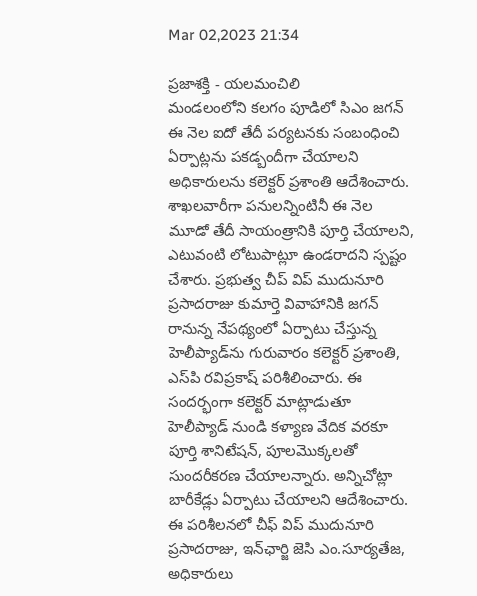Mar 02,2023 21:34

ప్రజాశక్తి - యలమంచిలి
మండలంలోని కలగం పూడిలో సిఎం జగన్‌ ఈ నెల ఐదో తేదీ పర్యటనకు సంబంధించి ఏర్పాట్లను పకడ్బందీగా చేయాలని అధికారులను కలెక్టర్‌ ప్రశాంతి ఆదేశించారు. శాఖలవారీగా పనులన్నింటినీ ఈ నెల మూడో తేదీ సాయంత్రానికి పూర్తి చేయాలని, ఎటువంటి లోటుపాట్లూ ఉండరాదని స్పష్టం చేశారు. ప్రభుత్వ చీప్‌ విప్‌ ముదునూరి ప్రసాదరాజు కుమార్తె వివాహానికి జగన్‌ రానున్న నేపథ్యంలో ఏర్పాటు చేస్తున్న హెలీప్యాడ్‌ను గురువారం కలెక్టర్‌ ప్రశాంతి, ఎస్‌పి రవిప్రకాష్‌ పరిశీలించారు. ఈ సందర్భంగా కలెక్టర్‌ మాట్లాడుతూ హెలీప్యాడ్‌ నుండి కళ్యాణ వేదిక వరకూ పూర్తి శానిటేషన్‌, పూలమొక్కలతో సుందరీకరణ చేయాలన్నారు. అన్నిచోట్లా బారీకేడ్లు ఏర్పాటు చేయాలని ఆదేశించారు. ఈ పరిశీలనలో చీఫ్‌ విప్‌ ముదునూరి ప్రసాదరాజు, ఇన్‌ఛార్జి జెసి ఎం.సూర్యతేజ, అధికారులు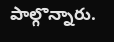పాల్గొన్నారు.